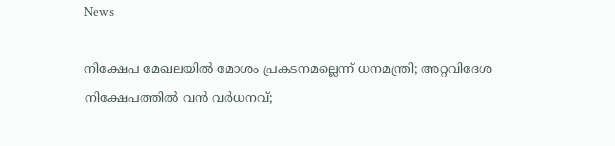News

നിക്ഷേപ മേഖലയില്‍ മോശം പ്രകടനമല്ലെന്ന് ധനമന്ത്രി; അറ്റവിദേശ നിക്ഷേപത്തില്‍ വന്‍ വര്‍ധനവ്;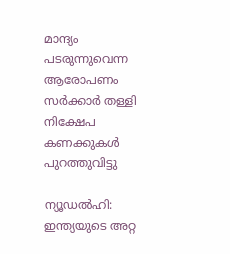മാന്ദ്യം പടരുന്നുവെന്ന ആരോപണം സര്‍ക്കാര്‍ തള്ളി നിക്ഷേപ കണക്കുകള്‍ പുറത്തുവിട്ടു

ന്യൂഡല്‍ഹി: ഇന്ത്യയുടെ അറ്റ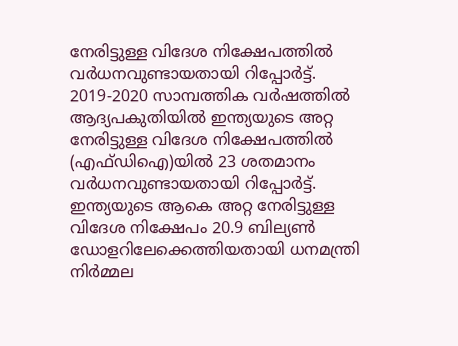നേരിട്ടുള്ള വിദേശ നിക്ഷേപത്തില്‍ വര്‍ധനവുണ്ടായതായി റിപ്പോര്‍ട്ട്. 2019-2020 സാമ്പത്തിക വര്‍ഷത്തില്‍ ആദ്യപകുതിയില്‍ ഇന്ത്യയുടെ അറ്റ നേരിട്ടുള്ള വിദേശ നിക്ഷേപത്തില്‍ (എഫ്ഡിഐ)യില്‍ 23 ശതമാനം വര്‍ധനവുണ്ടായതായി റിപ്പോര്‍ട്ട്. ഇന്ത്യയുടെ ആകെ അറ്റ നേരിട്ടുള്ള വിദേശ നിക്ഷേപം 20.9 ബില്യണ്‍ ഡോളറിലേക്കെത്തിയതായി ധനമന്ത്രി നിര്‍മ്മല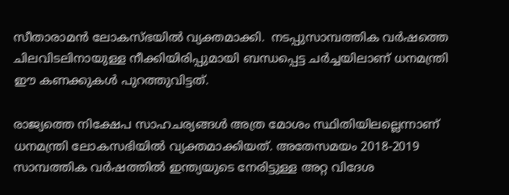സീതാരാമന്‍ ലോകസ്ഭയില്‍ വ്യക്തമാക്കി.  നടപ്പുസാമ്പത്തിക വര്‍ഷത്തെ ചിലവിടലിനായുള്ള നീക്കിയിരിപ്പുമായി ബന്ധപ്പെട്ട ചര്‍ച്ചയിലാണ് ധനമന്ത്രി ഈ കണക്കുകള്‍ പുറത്തുവിട്ടത്.

രാജ്യത്തെ നിക്ഷേപ സാഹചര്യങ്ങള്‍ അത്ര മോശം സ്ഥിതിയിലല്ലെന്നാണ് ധനമന്ത്രി ലോകസഭിയില്‍ വ്യക്തമാക്കിയത്. അതേസമയം 2018-2019 സാമ്പത്തിക വര്‍ഷത്തില്‍ ഇന്ത്യയുടെ നേരിട്ടുള്ള അറ്റ വിദേശ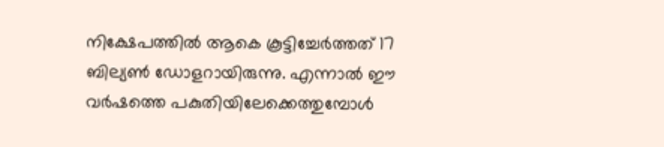നിക്ഷേപത്തില്‍ ആകെ കൂട്ടിച്ചേര്‍ത്തത് 17 ബില്യണ്‍ ഡോളറായിരുന്നു. എന്നാല്‍ ഈ വര്‍ഷത്തെ പകുതിയിലേക്കെത്തുമ്പോള്‍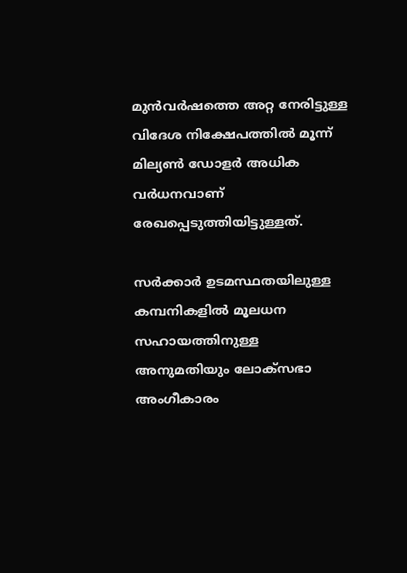മുന്‍വര്‍ഷത്തെ അറ്റ നേരിട്ടുള്ള വിദേശ നിക്ഷേപത്തില്‍ മൂന്ന് മില്യണ്‍ ഡോളര്‍ അധിക വര്‍ധനവാണ് രേഖപ്പെടുത്തിയിട്ടുള്ളത്.

സര്‍ക്കാര്‍ ഉടമസ്ഥതയിലുള്ള കമ്പനികളില്‍ മൂലധന സഹായത്തിനുള്ള അനുമതിയും ലോക്‌സഭാ അംഗീകാരം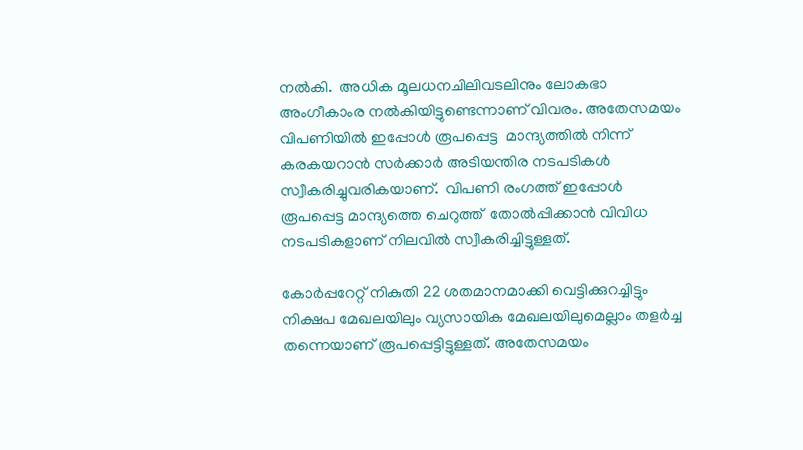നല്‍കി.  അധിക മൂലധനചിലിവടലിനും ലോകഭാ അംഗീകാംര നല്‍കിയിട്ടുണ്ടെന്നാണ് വിവരം. അതേസമയം വിപണിയില്‍ ഇപ്പോള്‍ രൂപപ്പെട്ട  മാന്ദ്യത്തില്‍ നിന്ന് കരകയറാന്‍ സര്‍ക്കാര്‍ അടിയന്തിര നടപടികള്‍ സ്വീകരിച്ചുവരികയാണ്.  വിപണി രംഗത്ത് ഇപ്പോള്‍ രൂപപ്പെട്ട മാന്ദ്യത്തെ ചെറുത്ത്  തോല്‍പ്പിക്കാന്‍ വിവിധ നടപടികളാണ് നിലവില്‍ സ്വീകരിച്ചിട്ടുള്ളത്.

കോര്‍പ്പറേറ്റ് നികുതി 22 ശതമാനമാക്കി വെട്ടിക്കുറച്ചിട്ടും നിക്ഷപ മേഖലയിലും വ്യസായിക മേഖലയിലുമെല്ലാം തളര്‍ച്ച തന്നെയാണ് രൂപപ്പെട്ടിട്ടുള്ളത്. അതേസമയം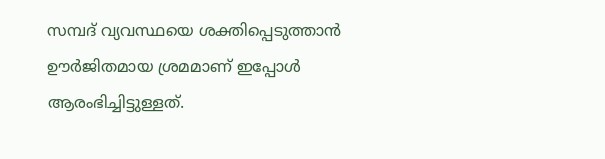സമ്പദ് വ്യവസ്ഥയെ ശക്തിപ്പെടുത്താന്‍ ഊര്‍ജിതമായ ശ്രമമാണ് ഇപ്പോള്‍ ആരംഭിച്ചിട്ടുള്ളത്.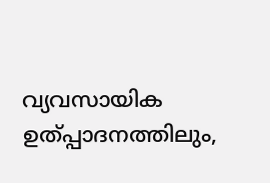വ്യവസായിക ഉത്പ്പാദനത്തിലും,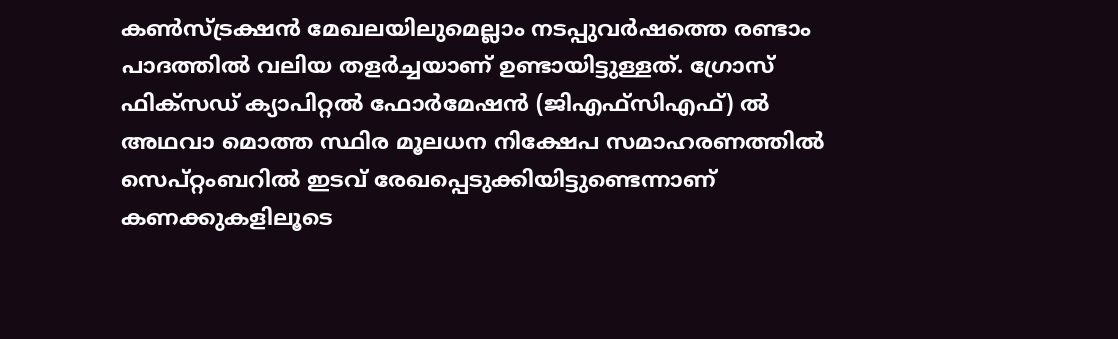കണ്‍സ്ട്രക്ഷന്‍ മേഖലയിലുമെല്ലാം നടപ്പുവര്‍ഷത്തെ രണ്ടാം പാദത്തില്‍ വലിയ തളര്‍ച്ചയാണ് ഉണ്ടായിട്ടുള്ളത്. ഗ്രോസ് ഫിക്സഡ് ക്യാപിറ്റല്‍ ഫോര്‍മേഷന്‍ (ജിഎഫ്സിഎഫ്) ല്‍ അഥവാ മൊത്ത സ്ഥിര മൂലധന നിക്ഷേപ സമാഹരണത്തില്‍ സെപ്റ്റംബറില്‍ ഇടവ് രേഖപ്പെടുക്കിയിട്ടുണ്ടെന്നാണ് കണക്കുകളിലൂടെ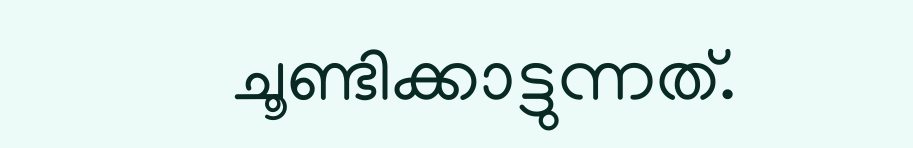ചൂണ്ടിക്കാട്ടുന്നത്.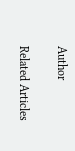Author

Related Articles